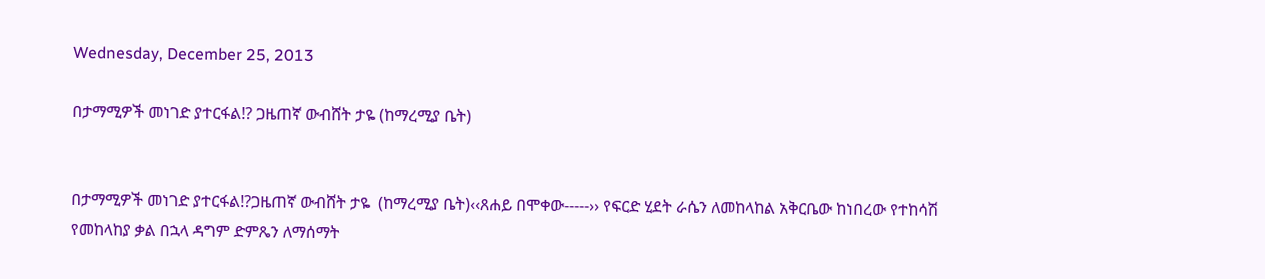Wednesday, December 25, 2013

በታማሚዎች መነገድ ያተርፋል!? ጋዜጠኛ ውብሸት ታዬ (ከማረሚያ ቤት)


በታማሚዎች መነገድ ያተርፋል!?ጋዜጠኛ ውብሸት ታዬ  (ከማረሚያ ቤት)‹‹ጸሐይ በሞቀው-----›› የፍርድ ሂደት ራሴን ለመከላከል አቅርቤው ከነበረው የተከሳሽ የመከላከያ ቃል በኋላ ዳግም ድምጼን ለማሰማት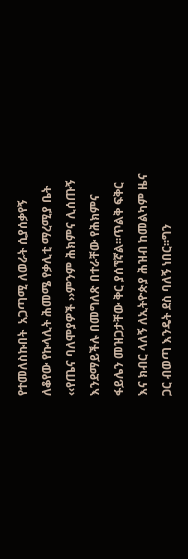የተመለስኩበት  አጋጣሚ ለወራት ሲያሰቃየኝ ለቆየው የኩላሊት ሕመሜ የቃሊቲ ማረሚያ ቤት ‹‹የጤና ባለሞያዎች ››ምንም ሕክምና ሊሰጡኝ እንደማይችሉ በመግለጽ በተራቸው የሕክምና ፋይሌን መዝጋታቸው ቅር ያሰኘኛል፡፡ጥልቅ ፍቅር እና ክብር ላለኝ ለኢትዮጵያ ሕዝብ ከመልካም ዜና ጋር ብወጣ እንዴት ደስ ባለኝ ነበር፡፡ግን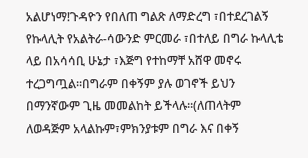አልሆነማ!ጉዳዮን የበለጠ ግልጽ ለማድረግ ፣በተደረገልኝ የኩላሊት የአልትራ-ሳውንድ ምርመራ ፣በተለይ በግራ ኩላሊቴ ላይ በአሳሳቢ ሁኔታ ፣እጅግ የተከማቸ አሸዋ መኖሩ ተረጋግጧል፡፡በግራም በቀኝም ያሉ ወገኖች ይህን በማንኛውም ጊዜ መመልከት ይችላሉ፡፡(ለጠላትም ለወዳጅም አላልኩም፣ምክንያቱም በግራ እና በቀኝ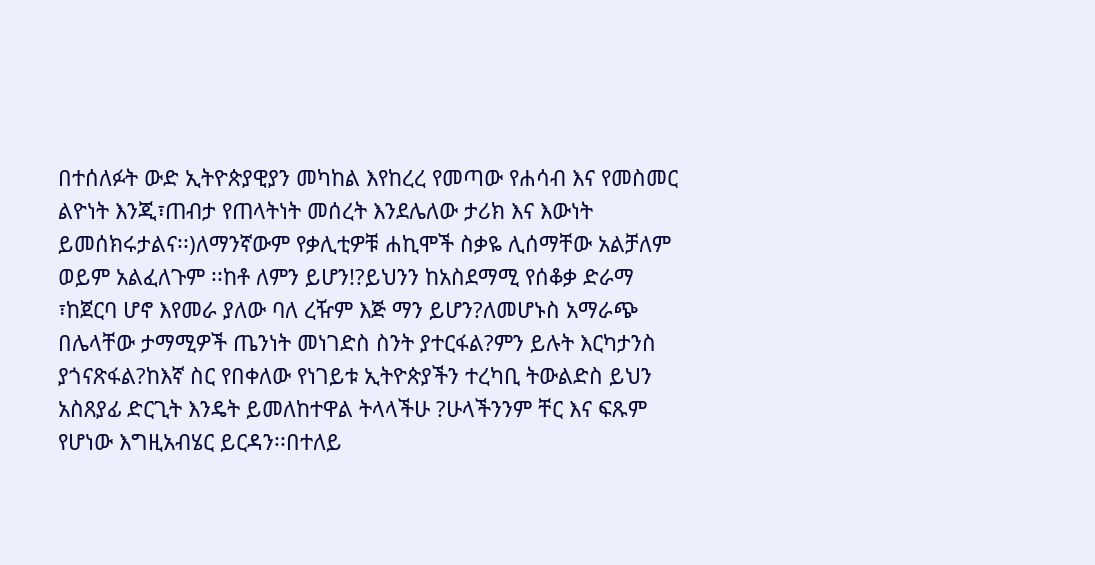በተሰለፉት ውድ ኢትዮጵያዊያን መካከል እየከረረ የመጣው የሐሳብ እና የመስመር ልዮነት እንጂ፣ጠብታ የጠላትነት መሰረት እንደሌለው ታሪክ እና እውነት ይመሰክሩታልና፡፡)ለማንኛውም የቃሊቲዎቹ ሐኪሞች ስቃዬ ሊሰማቸው አልቻለም ወይም አልፈለጉም ፡፡ከቶ ለምን ይሆን!?ይህንን ከአስደማሚ የሰቆቃ ድራማ ፣ከጀርባ ሆኖ እየመራ ያለው ባለ ረዥም እጅ ማን ይሆን?ለመሆኑስ አማራጭ በሌላቸው ታማሚዎች ጤንነት መነገድስ ስንት ያተርፋል?ምን ይሉት እርካታንስ ያጎናጽፋል?ከእኛ ስር የበቀለው የነገይቱ ኢትዮጵያችን ተረካቢ ትውልድስ ይህን አስጸያፊ ድርጊት እንዴት ይመለከተዋል ትላላችሁ ?ሁላችንንም ቸር እና ፍጹም የሆነው እግዚአብሄር ይርዳን፡፡በተለይ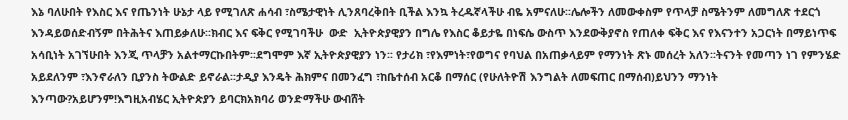እኔ ባለሁበት የእስር እና የጤንነት ሁኔታ ላይ የሚገለጽ ሐሳብ ፣ስሜታዊነት ሊንጸባረቅበት ቢችል እንኳ ትረዱኛላችሁ ብዬ አምናለሁ፡፡ሌሎችን ለመውቀስም የጥላቻ ስሜትንም ለመግለጽ ተደርጎ እንዳይወሰድብኝም በትሕትና እጠይቃለሁ፡፡ክብር እና ፍቅር የሚገባችሁ  ውድ  ኢትዮጵያዊያን በግሌ የእስር ቆይታዬ በነፍሴ ውስጥ እንደውቅያኖስ የጠለቀ ፍቅር እና የእናንተን አጋርነት በማይነጥፍ አሳቢነት አገኘሁበት እንጂ ጥላቻን አልተማርኩበትም፡፡ደግሞም እኛ ኢትዮጵያዊያን ነን፡፡ የታሪክ ፣የእምነት፣የወግና የባህል በአጠቃላይም የማንነት ጽኑ መሰረት አለን፡፡ትናንት የመጣን ነገ የምንሄድ አይደለንም ፣እንኖራለን ቢያንስ ትውልድ ይኖራል፡፡ታዲያ እንዴት ሕክምና በመንፈግ ፣ከቤተሰብ አርቆ በማሰር (የሁለትዮሽ እንግልት ለመፍጠር በማሰብ)ይህንን ማንነት እንጣው?አይሆንም!እግዚአብሄር ኢትዮጵያን ይባርክአክባሪ ወንድማችሁ ውብሸት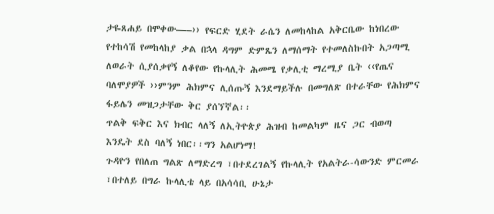ታዬጸሐይ በሞቀው—–›› የፍርድ ሂደት ራሴን ለመከላከል አቅርቤው ከነበረው የተከሳሽ የመከላከያ ቃል በኋላ ዳግም ድምጼን ለማሰማት የተመለስኩበት አጋጣሚ ለወራት ሲያሰቃየኝ ለቆየው የኩላሊት ሕመሜ የቃሊቲ ማረሚያ ቤት ‹‹የጤና ባለሞያዎች ››ምንም ሕክምና ሊሰጡኝ እንደማይችሉ በመግለጽ በተራቸው የሕክምና ፋይሌን መዝጋታቸው ቅር ያሰኘኛል፡፡
ጥልቅ ፍቅር እና ክብር ላለኝ ለኢትዮጵያ ሕዝብ ከመልካም ዜና ጋር ብወጣ እንዴት ደስ ባለኝ ነበር፡፡ግን አልሆነማ!
ጉዳዮን የበለጠ ግልጽ ለማድረግ ፣በተደረገልኝ የኩላሊት የአልትራ-ሳውንድ ምርመራ ፣በተለይ በግራ ኩላሊቴ ላይ በአሳሳቢ ሁኔታ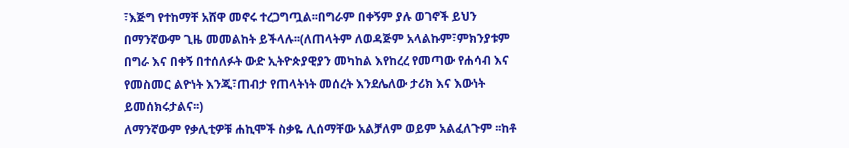፣እጅግ የተከማቸ አሸዋ መኖሩ ተረጋግጧል፡፡በግራም በቀኝም ያሉ ወገኖች ይህን በማንኛውም ጊዜ መመልከት ይችላሉ፡፡(ለጠላትም ለወዳጅም አላልኩም፣ምክንያቱም በግራ እና በቀኝ በተሰለፉት ውድ ኢትዮጵያዊያን መካከል እየከረረ የመጣው የሐሳብ እና የመስመር ልዮነት እንጂ፣ጠብታ የጠላትነት መሰረት እንደሌለው ታሪክ እና እውነት ይመሰክሩታልና፡፡)
ለማንኛውም የቃሊቲዎቹ ሐኪሞች ስቃዬ ሊሰማቸው አልቻለም ወይም አልፈለጉም ፡፡ከቶ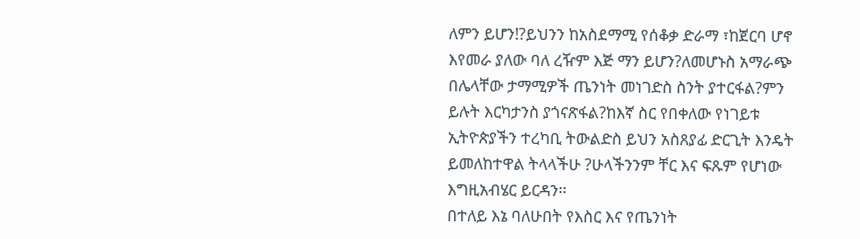ለምን ይሆን!?ይህንን ከአስደማሚ የሰቆቃ ድራማ ፣ከጀርባ ሆኖ እየመራ ያለው ባለ ረዥም እጅ ማን ይሆን?ለመሆኑስ አማራጭ በሌላቸው ታማሚዎች ጤንነት መነገድስ ስንት ያተርፋል?ምን ይሉት እርካታንስ ያጎናጽፋል?ከእኛ ስር የበቀለው የነገይቱ ኢትዮጵያችን ተረካቢ ትውልድስ ይህን አስጸያፊ ድርጊት እንዴት ይመለከተዋል ትላላችሁ ?ሁላችንንም ቸር እና ፍጹም የሆነው እግዚአብሄር ይርዳን፡፡
በተለይ እኔ ባለሁበት የእስር እና የጤንነት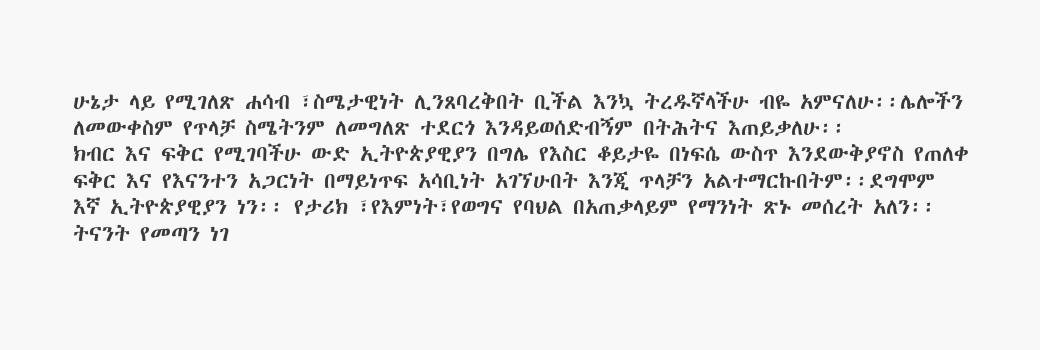ሁኔታ ላይ የሚገለጽ ሐሳብ ፣ስሜታዊነት ሊንጸባረቅበት ቢችል እንኳ ትረዱኛላችሁ ብዬ አምናለሁ፡፡ሌሎችን ለመውቀስም የጥላቻ ስሜትንም ለመግለጽ ተደርጎ እንዳይወሰድብኝም በትሕትና እጠይቃለሁ፡፡
ክብር እና ፍቅር የሚገባችሁ ውድ ኢትዮጵያዊያን በግሌ የእስር ቆይታዬ በነፍሴ ውስጥ እንደውቅያኖስ የጠለቀ ፍቅር እና የእናንተን አጋርነት በማይነጥፍ አሳቢነት አገኘሁበት እንጂ ጥላቻን አልተማርኩበትም፡፡ደግሞም እኛ ኢትዮጵያዊያን ነን፡፡ የታሪክ ፣የእምነት፣የወግና የባህል በአጠቃላይም የማንነት ጽኑ መሰረት አለን፡፡
ትናንት የመጣን ነገ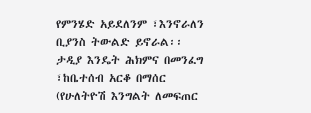የምንሄድ አይደለንም ፣እንኖራለን ቢያንስ ትውልድ ይኖራል፡፡ታዲያ እንዴት ሕክምና በመንፈግ ፣ከቤተሰብ አርቆ በማሰር (የሁለትዮሽ እንግልት ለመፍጠር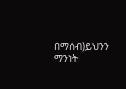በማሰብ)ይህንን ማንነት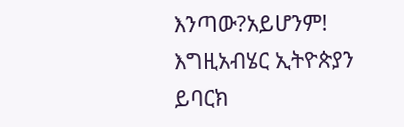እንጣው?አይሆንም!
እግዚአብሄር ኢትዮጵያን ይባርክ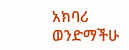አክባሪ ወንድማችሁ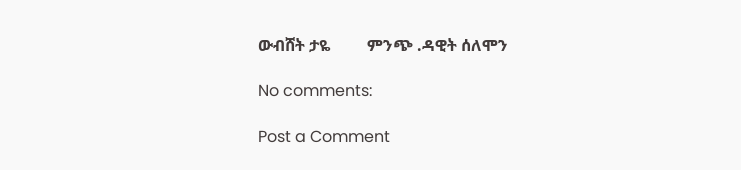ውብሸት ታዬ         ምንጭ .ዳዊት ሰለሞን

No comments:

Post a Comment